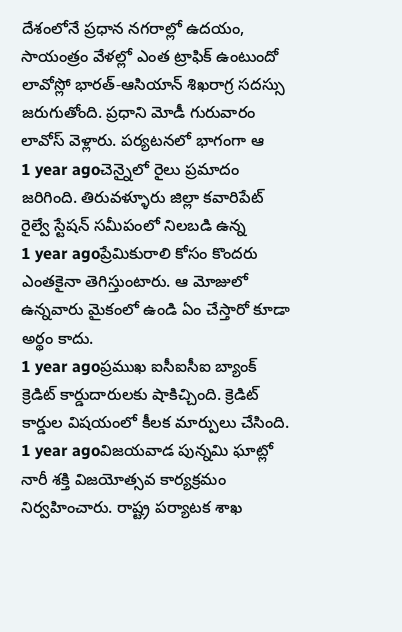దేశంలోనే ప్రధాన నగరాల్లో ఉదయం, సాయంత్రం వేళల్లో ఎంత ట్రాఫిక్ ఉంటుందో
లావోస్లో భారత్-ఆసియాన్ శిఖరాగ్ర సదస్సు జరుగుతోంది. ప్రధాని మోడీ గురువారం లావోస్ వెళ్లారు. పర్యటనలో భాగంగా ఆ
1 year agoచెన్నైలో రైలు ప్రమాదం జరిగింది. తిరువళ్ళూరు జిల్లా కవారిపేట్ రైల్వే స్టేషన్ సమీపంలో నిలబడి ఉన్న
1 year agoప్రేమికురాలి కోసం కొందరు ఎంతకైనా తెగిస్తుంటారు. ఆ మోజులో ఉన్నవారు మైకంలో ఉండి ఏం చేస్తారో కూడా అర్థం కాదు.
1 year agoప్రముఖ ఐసీఐసీఐ బ్యాంక్ క్రెడిట్ కార్డుదారులకు షాకిచ్చింది. క్రెడిట్ కార్డుల విషయంలో కీలక మార్పులు చేసింది.
1 year agoవిజయవాడ పున్నమి ఘాట్లో నారీ శక్తి విజయోత్సవ కార్యక్రమం నిర్వహించారు. రాష్ట్ర పర్యాటక శాఖ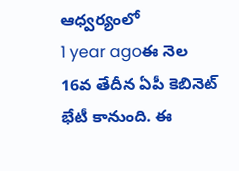ఆధ్వర్యంలో
1 year agoఈ నెల 16వ తేదీన ఏపీ కెబినెట్ భేటీ కానుంది. ఈ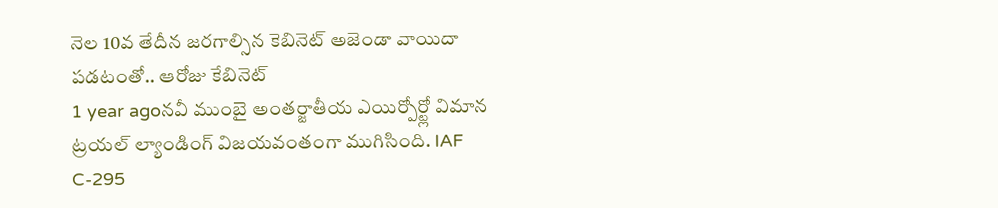నెల 10వ తేదీన జరగాల్సిన కెబినెట్ అజెండా వాయిదా పడటంతో.. ఆరోజు కేబినెట్
1 year agoనవీ ముంబై అంతర్జాతీయ ఎయిర్పోర్ట్లో విమాన ట్రయల్ ల్యాండింగ్ విజయవంతంగా ముగిసింది. IAF C-295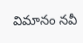విమానం నవీ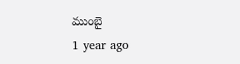ముంబై
1 year ago